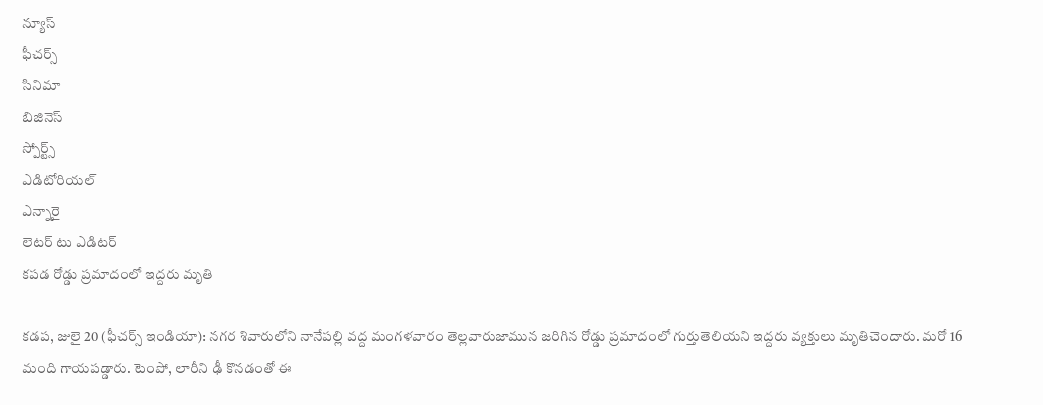న్యూస్
ఫీచర్స్
సినిమా
బిజినెస్
స్పోర్ట్స్
ఎడిటోరియల్
ఎన్నారై
లెటర్ టు ఎడిటర్
కపడ రోడ్డు ప్రమాదంలో ఇద్దరు మృతి

కడప, జులై 20 (ఫీచర్స్ ఇండియా): నగర శివారులోని నానేపల్లి వద్ద మంగళవారం తెల్లవారుజామున జరిగిన రోడ్డు ప్రమాదంలో గుర్తుతెలియని ఇద్దరు వ్యక్తులు మృతిచెందారు. మరో 16 మంది గాయపడ్డారు. టెంపో, లారీని ఢీ కొనడంతో ఈ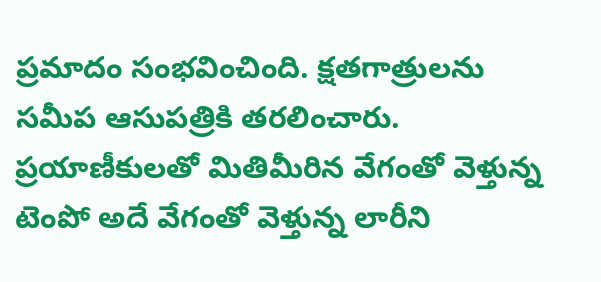ప్రమాదం సంభవించింది. క్షతగాత్రులను సమీప ఆసుపత్రికి తరలించారు. ప్రయాణీకులతో మితిమీరిన వేగంతో వెళ్తున్న టెంపో అదే వేగంతో వెళ్తున్న లారీని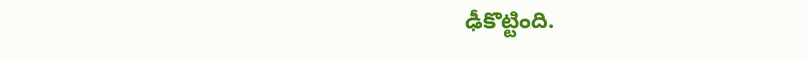ఢీకొట్టింది.